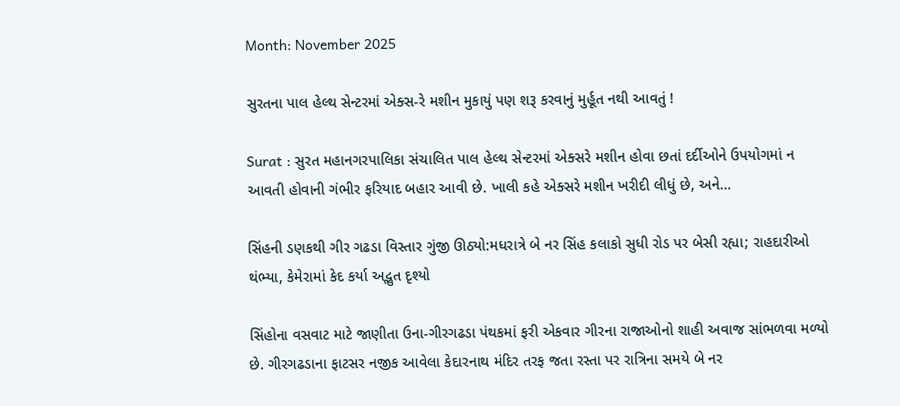Month: November 2025

સુરતના પાલ હેલ્થ સેન્ટરમાં એક્સ-રે મશીન મુકાયું પણ શરૂ કરવાનું મુર્હૂત નથી આવતું !

Surat : સુરત મહાનગરપાલિકા સંચાલિત પાલ હેલ્થ સેન્ટરમાં એક્સરે મશીન હોવા છતાં દર્દીઓને ઉપયોગમાં ન આવતી હોવાની ગંભીર ફરિયાદ બહાર આવી છે. ખાલી કહે એક્સરે મશીન ખરીદી લીધું છે, અને…

સિંહની ડણકથી ગીર ગઢડા વિસ્તાર ગુંજી ઊઠ્યો:મધરાત્રે બે નર સિંહ કલાકો સુધી રોડ પર બેસી રહ્યા; રાહદારીઓ થંભ્યા, કેમેરામાં કેદ કર્યા અદ્ભુત દૃશ્યો

સિંહોના વસવાટ માટે જાણીતા ઉના-ગીરગઢડા પંથકમાં ફરી એકવાર ગીરના રાજાઓનો શાહી અવાજ સાંભળવા મળ્યો છે. ગીરગઢડાના ફાટસર નજીક આવેલા કેદારનાથ મંદિર તરફ જતા રસ્તા પર રાત્રિના સમયે બે નર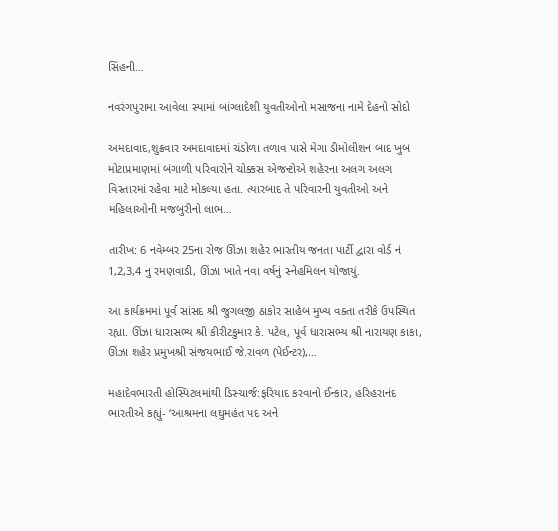સિંહની…

નવરંગપુરામા આવેલા સ્પામાં બાંગ્લાદેશી યુવતીઓનો મસાજના નામે દેહનો સોદો

અમદાવાદ,શુક્રવાર અમદાવાદમાં ચંડોળા તળાવ પાસે મેગા ડીમોલીશન બાદ ખુબ મોટાપ્રમાણમાં બંગાળી પરિવારોને ચોક્કસ એજન્ટોએ શહેરના અલગ અલગ વિસ્તારમાં રહેવા માટે મોકલ્યા હતા. ત્યારબાદ તે પરિવારની યુવતીઓ અને મહિલાઓની મજબુરીનો લાભ…

તારીખ: 6 નવેમ્બર 25ના રોજ ઊંઝા શહેર ભારતીય જનતા પાર્ટી દ્વારા વોર્ડ નં 1,2,3,4 નુ રમણવાડી, ઊંઝા ખાતે નવા વર્ષનું સ્નેહમિલન યોજાયું.

આ કાર્યક્રમમાં પૂર્વ સાંસદ શ્રી જુગલજી ઠાકોર સાહેબ મુખ્ય વક્તા તરીકે ઉપસ્થિત રહ્યા. ઊંઝા ધારાસભ્ય શ્રી કીરીટકુમાર કે. પટેલ, પૂર્વ ધારાસભ્ય શ્રી નારાયણ કાકા, ઊંઝા શહેર પ્રમુખશ્રી સંજયભાઈ જે.રાવળ (પેઈન્ટર),…

મહાદેવભારતી હોસ્પિટલમાંથી ડિસ્ચાર્જ:ફરિયાદ કરવાનો ઈન્કાર, હરિહરાનંદ ભારતીએ કહ્યું- ‘આશ્રમના લઘુમહંત પદ અને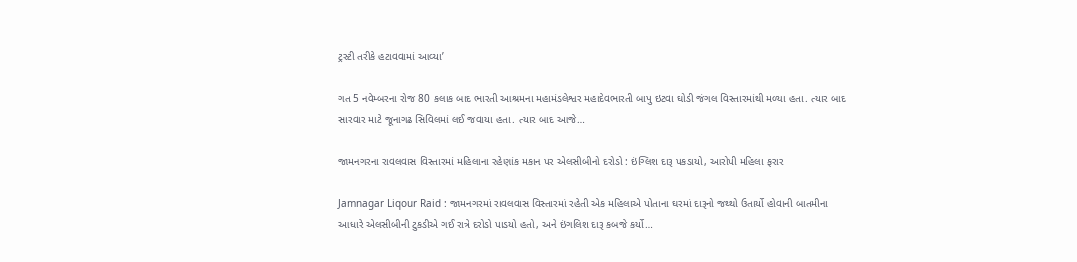ટ્રસ્ટી તરીકે હટાવવામાં આવ્યા’

ગત 5 નવેમ્બરના રોજ 80 કલાક બાદ ભારતી આશ્રમના મહામંડલેશ્વર મહાદેવભારતી બાપુ ઇટવા ઘોડી જંગલ વિસ્તારમાંથી મળ્યા હતા. ત્યાર બાદ સારવાર માટે જૂનાગઢ સિવિલમાં લઈ જવાયા હતા. ત્યાર બાદ આજે…

જામનગરના રાવલવાસ વિસ્તારમાં મહિલાના રહેણાંક મકાન પર એલસીબીનો દરોડો : ઇંગ્લિશ દારૂ પકડાયો, આરોપી મહિલા ફરાર

Jamnagar Liqour Raid : જામનગરમાં રાવલવાસ વિસ્તારમાં રહેતી એક મહિલાએ પોતાના ઘરમાં દારૂનો જથ્થો ઉતાર્યો હોવાની બાતમીના આધારે એલસીબીની ટુકડીએ ગઈ રાત્રે દરોડો પાડયો હતો, અને ઇંગલિશ દારૂ કબજે કર્યો…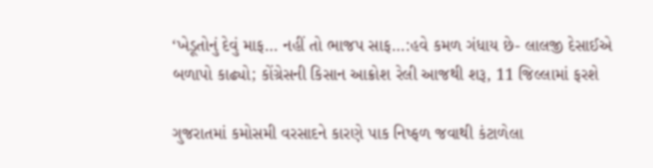‘ખેડૂતોનું દેવું માફ… નહીં તો ભાજપ સાફ…:હવે કમળ ગંધાય છે- લાલજી દેસાઈએ બળાપો કાઢ્યો; કોંગ્રેસની કિસાન આક્રોશ રેલી આજથી શરૂ, 11 જિલ્લામાં ફરશે

ગુજરાતમાં કમોસમી વરસાદને કારણે પાક નિષ્ફળ જવાથી કંટાળેલા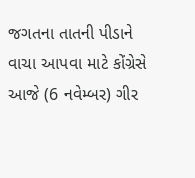જગતના તાતની પીડાને વાચા આપવા માટે કોંગ્રેસે આજે (6 નવેમ્બર) ગીર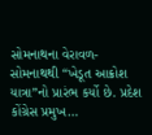સોમનાથના વેરાવળ-સોમનાથથી “ખેડૂત આક્રોશ યાત્રા”નો પ્રારંભ કર્યો છે. પ્રદેશ કોંગ્રેસ પ્રમુખ…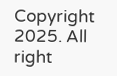Copyright 2025. All right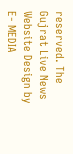reserved. The Gujrat Live News Website Design by E- MEDIA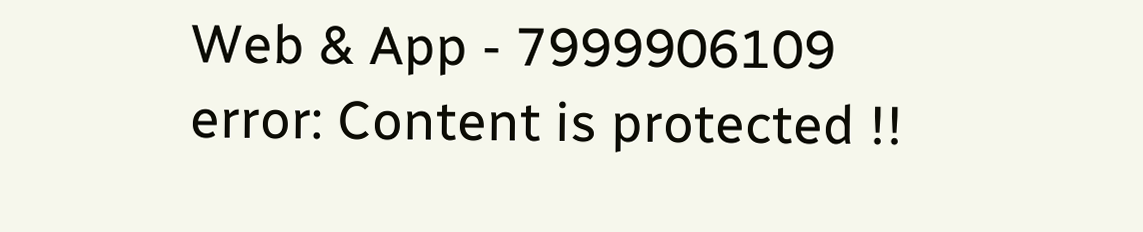Web & App - 7999906109
error: Content is protected !!